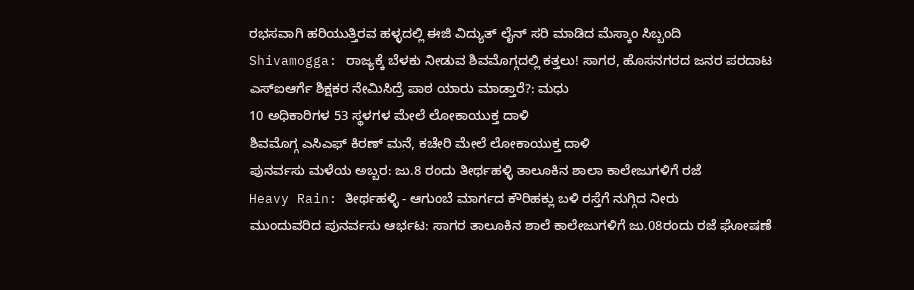ರಭಸವಾಗಿ ಹರಿಯುತ್ತಿರವ ಹಳ್ಳದಲ್ಲಿ ಈಜಿ ವಿದ್ಯುತ್ ಲೈನ್ ಸರಿ ಮಾಡಿದ ಮೆಸ್ಕಾಂ ಸಿಬ್ಬಂದಿ
Shivamogga: ರಾಜ್ಯಕ್ಕೆ ಬೆಳಕು ನೀಡುವ ಶಿವಮೊಗ್ಗದಲ್ಲಿ ಕತ್ತಲು! ಸಾಗರ, ಹೊಸನಗರದ ಜನರ ಪರದಾಟ
ಎಸ್ಐಆರ್ಗೆ ಶಿಕ್ಷಕರ ನೇಮಿಸಿದ್ರೆ ಪಾಠ ಯಾರು ಮಾಡ್ತಾರೆ?: ಮಧು
10 ಅಧಿಕಾರಿಗಳ 53 ಸ್ಥಳಗಳ ಮೇಲೆ ಲೋಕಾಯುಕ್ತ ದಾಳಿ
ಶಿವಮೊಗ್ಗ ಎಸಿಎಫ್ ಕಿರಣ್ ಮನೆ, ಕಚೇರಿ ಮೇಲೆ ಲೋಕಾಯುಕ್ತ ದಾಳಿ
ಪುನರ್ವಸು ಮಳೆಯ ಅಬ್ಬರ: ಜು.8 ರಂದು ತೀರ್ಥಹಳ್ಳಿ ತಾಲೂಕಿನ ಶಾಲಾ ಕಾಲೇಜುಗಳಿಗೆ ರಜೆ
Heavy Rain: ತೀರ್ಥಹಳ್ಳಿ - ಆಗುಂಬೆ ಮಾರ್ಗದ ಕೌರಿಹಕ್ಲು ಬಳಿ ರಸ್ತೆಗೆ ನುಗ್ಗಿದ ನೀರು
ಮುಂದುವರಿದ ಪುನರ್ವಸು ಆರ್ಭಟ: ಸಾಗರ ತಾಲೂಕಿನ ಶಾಲೆ ಕಾಲೇಜುಗಳಿಗೆ ಜು.08ರಂದು ರಜೆ ಘೋಷಣೆ